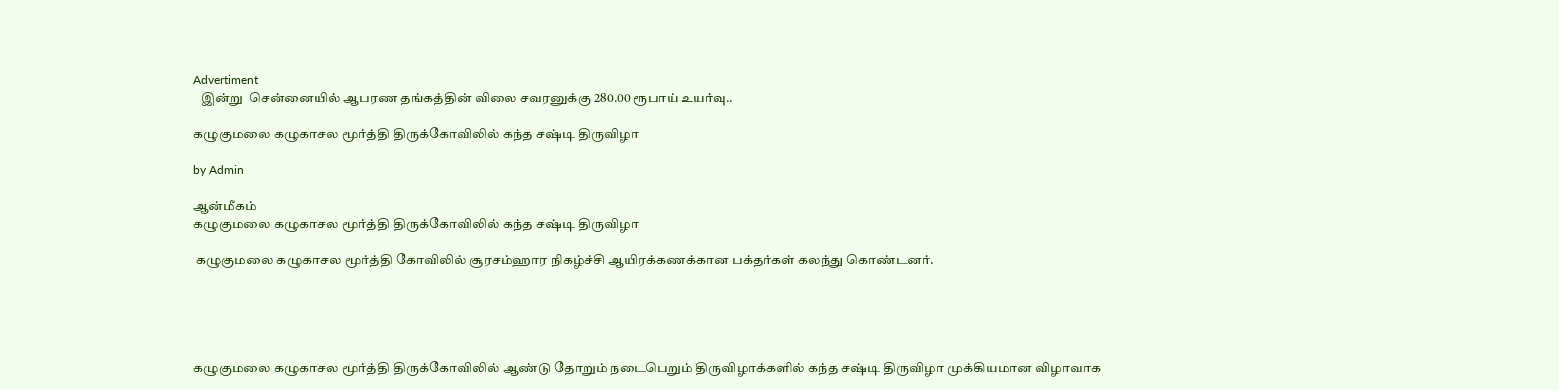Advertiment
   இன்று  சென்னையில் ஆபரண தங்கத்தின் விலை சவரனுக்கு 280.00 ரூபாய் உயர்வு..

கழுகுமலை கழுகாசல மூர்த்தி திருக்கோவிலில் கந்த சஷ்டி திருவிழா

by Admin

ஆன்மீகம்
கழுகுமலை கழுகாசல மூர்த்தி திருக்கோவிலில் கந்த சஷ்டி திருவிழா

 கழுகுமலை கழுகாசல மூர்த்தி கோவிலில் சூரசம்ஹார நிகழ்ச்சி ஆயிரக்கணக்கான பக்தர்கள் கலந்து கொண்டனர்.





கழுகுமலை கழுகாசல மூர்த்தி திருக்கோவிலில் ஆண்டு தோறும் நடைபெறும் திருவிழாக்களில் கந்த சஷ்டி திருவிழா முக்கியமான விழாவாக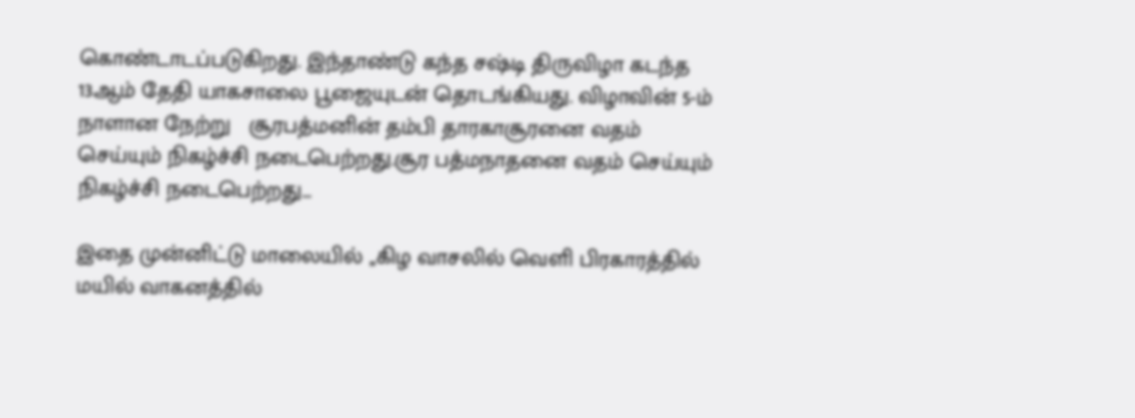கொண்டாடப்படுகிறது. இந்தாண்டு கந்த சஷ்டி திருவிழா கடந்த 13ஆம் தேதி யாகசாலை பூஜையுடன் தொடங்கியது. விழாவின் 5-ம் நாளான நேற்று   சூரபத்மனின் தம்பி தாரகாசூரனை வதம் செய்யும் நிகழ்ச்சி நடைபெற்றது.சூர பத்மநாதனை வதம் செய்யும் நிகழ்ச்சி நடைபெற்றது...

இதை முன்னிட்டு மாலையில் ,,கிழ வாசலில் வெளி பிரகாரத்தில் மயில் வாகனத்தில்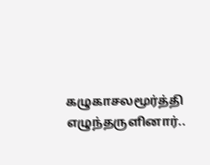கழுகாசலமூர்த்தி எழுந்தருளினார்..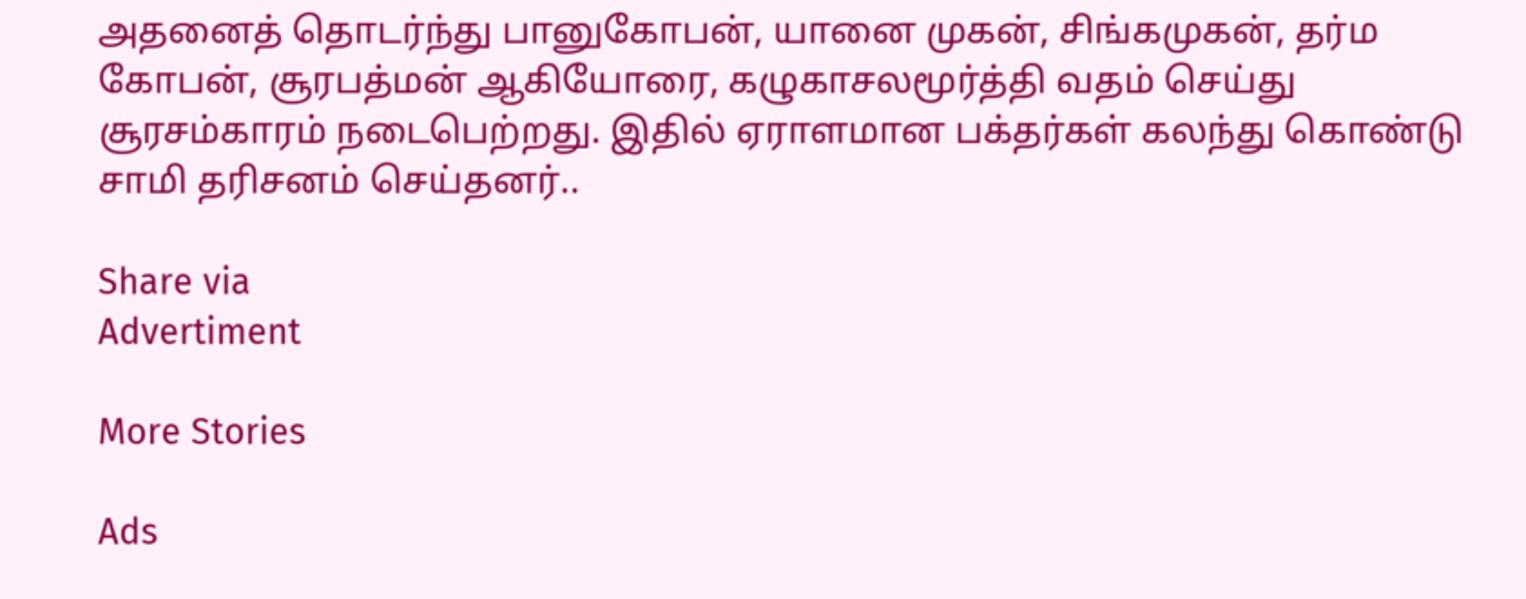அதனைத் தொடர்ந்து பானுகோபன், யானை முகன், சிங்கமுகன், தர்ம கோபன், சூரபத்மன் ஆகியோரை, கழுகாசலமூர்த்தி வதம் செய்து சூரசம்காரம் நடைபெற்றது. இதில் ஏராளமான பக்தர்கள் கலந்து கொண்டு சாமி தரிசனம் செய்தனர்..

Share via
Advertiment

More Stories

Ads